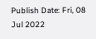Publish Date: Fri, 08 Jul 2022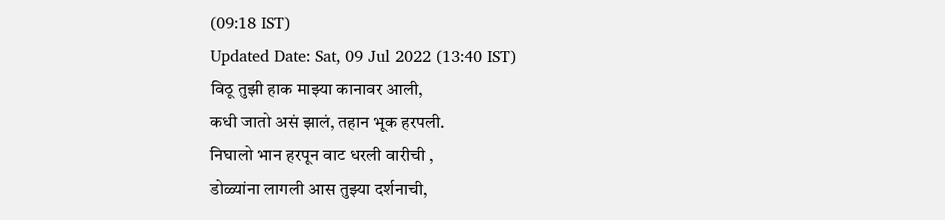(09:18 IST)
Updated Date: Sat, 09 Jul 2022 (13:40 IST)
विठू तुझी हाक माझ्या कानावर आली,
कधी जातो असं झालं, तहान भूक हरपली.
निघालो भान हरपून वाट धरली वारीची ,
डोळ्यांना लागली आस तुझ्या दर्शनाची,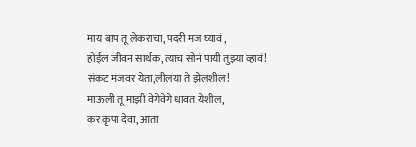माय बाप तू लेकराचा, पदरी मज घ्यावं ,
होईल जीवन सार्थक,त्याच सोनं पायी तुझ्या व्हावं!
संकट मजवर येता,लीलया ते झेलशील!
माऊली तू माझी वेगेवेगे धावत येशील,
कर कृपा देवा, आता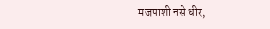मजपाशी नसे धीर,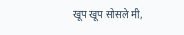खूप खूप सोसले मी,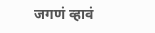जगणं व्हावं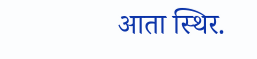आता स्थिर.